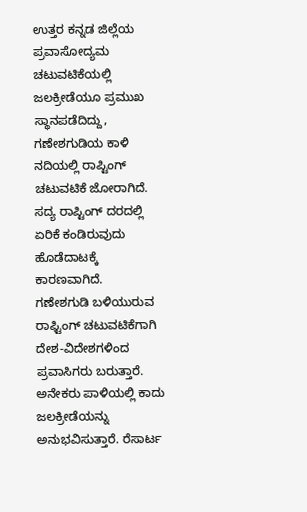ಉತ್ತರ ಕನ್ನಡ ಜಿಲ್ಲೆಯ ಪ್ರವಾಸೋದ್ಯಮ ಚಟುವಟಿಕೆಯಲ್ಲಿ ಜಲಕ್ರೀಡೆಯೂ ಪ್ರಮುಖ ಸ್ಥಾನಪಡೆದಿದ್ದು, ಗಣೇಶಗುಡಿಯ ಕಾಳಿ ನದಿಯಲ್ಲಿ ರಾಪ್ಟಿಂಗ್ ಚಟುವಟಿಕೆ ಜೋರಾಗಿದೆ. ಸದ್ಯ ರಾಪ್ಟಿಂಗ್ ದರದಲ್ಲಿ ಏರಿಕೆ ಕಂಡಿರುವುದು ಹೊಡೆದಾಟಕ್ಕೆ ಕಾರಣವಾಗಿದೆ.
ಗಣೇಶಗುಡಿ ಬಳಿಯುರುವ ರಾಫ್ಟಿಂಗ್ ಚಟುವಟಿಕೆಗಾಗಿ ದೇಶ-ವಿದೇಶಗಳಿಂದ ಪ್ರವಾಸಿಗರು ಬರುತ್ತಾರೆ. ಅನೇಕರು ಪಾಳಿಯಲ್ಲಿ ಕಾದು ಜಲಕ್ರೀಡೆಯನ್ನು ಅನುಭವಿಸುತ್ತಾರೆ. ರೆಸಾರ್ಟ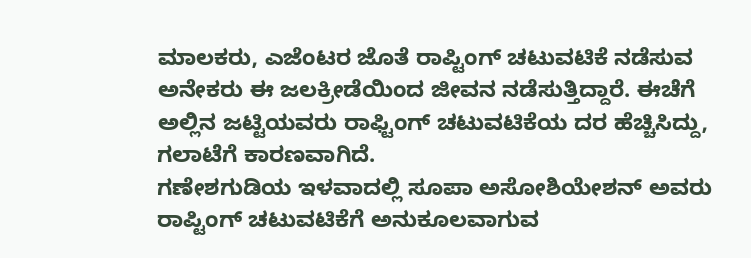ಮಾಲಕರು, ಎಜೆಂಟರ ಜೊತೆ ರಾಪ್ಟಿಂಗ್ ಚಟುವಟಿಕೆ ನಡೆಸುವ ಅನೇಕರು ಈ ಜಲಕ್ರೀಡೆಯಿಂದ ಜೀವನ ನಡೆಸುತ್ತಿದ್ದಾರೆ. ಈಚೆಗೆ ಅಲ್ಲಿನ ಜಟ್ಟಿಯವರು ರಾಫ್ಟಿಂಗ್ ಚಟುವಟಿಕೆಯ ದರ ಹೆಚ್ಚಿಸಿದ್ದು, ಗಲಾಟೆಗೆ ಕಾರಣವಾಗಿದೆ.
ಗಣೇಶಗುಡಿಯ ಇಳವಾದಲ್ಲಿ ಸೂಪಾ ಅಸೋಶಿಯೇಶನ್ ಅವರು ರಾಪ್ಟಿಂಗ್ ಚಟುವಟಿಕೆಗೆ ಅನುಕೂಲವಾಗುವ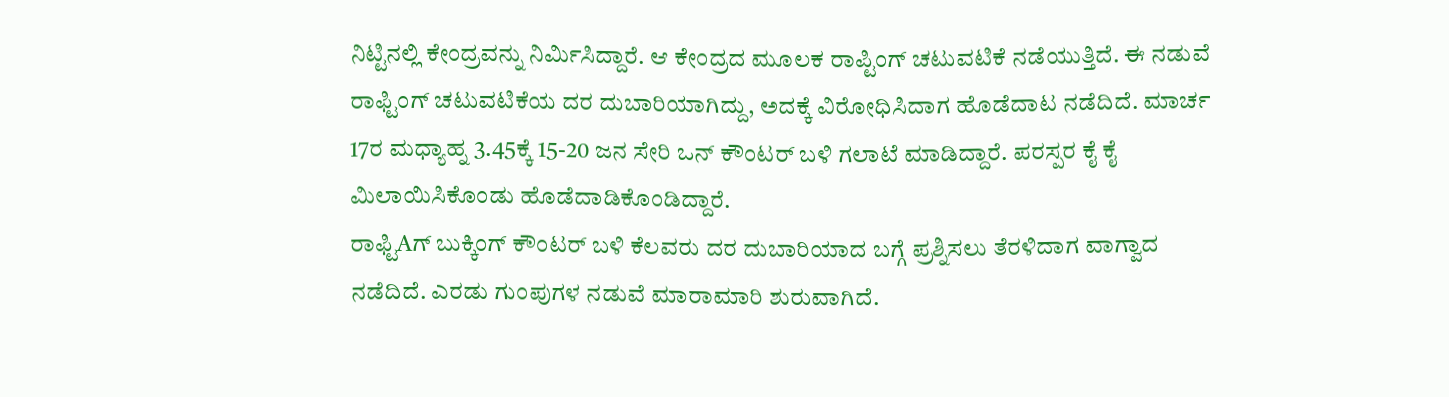ನಿಟ್ಟಿನಲ್ಲಿ ಕೇಂದ್ರವನ್ನು ನಿರ್ಮಿಸಿದ್ದಾರೆ. ಆ ಕೇಂದ್ರದ ಮೂಲಕ ರಾಪ್ಟಿಂಗ್ ಚಟುವಟಿಕೆ ನಡೆಯುತ್ತಿದೆ. ಈ ನಡುವೆ ರಾಫ್ಟಿಂಗ್ ಚಟುವಟಿಕೆಯ ದರ ದುಬಾರಿಯಾಗಿದ್ದು, ಅದಕ್ಕೆ ವಿರೋಧಿಸಿದಾಗ ಹೊಡೆದಾಟ ನಡೆದಿದೆ. ಮಾರ್ಚ 17ರ ಮಧ್ಯಾಹ್ನ 3.45ಕ್ಕೆ 15-20 ಜನ ಸೇರಿ ಒನ್ ಕೌಂಟರ್ ಬಳಿ ಗಲಾಟೆ ಮಾಡಿದ್ದಾರೆ. ಪರಸ್ಪರ ಕೈ ಕೈ ಮಿಲಾಯಿಸಿಕೊಂಡು ಹೊಡೆದಾಡಿಕೊಂಡಿದ್ದಾರೆ.
ರಾಫ್ಟಿAಗ್ ಬುಕ್ಕಿಂಗ್ ಕೌಂಟರ್ ಬಳಿ ಕೆಲವರು ದರ ದುಬಾರಿಯಾದ ಬಗ್ಗೆ ಪ್ರಶ್ನಿಸಲು ತೆರಳಿದಾಗ ವಾಗ್ವಾದ ನಡೆದಿದೆ. ಎರಡು ಗುಂಪುಗಳ ನಡುವೆ ಮಾರಾಮಾರಿ ಶುರುವಾಗಿದೆ.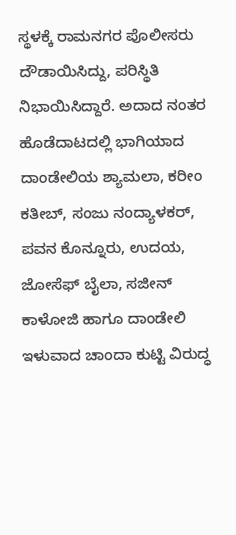ಸ್ಥಳಕ್ಕೆ ರಾಮನಗರ ಪೊಲೀಸರು ದೌಡಾಯಿಸಿದ್ದು, ಪರಿಸ್ಥಿತಿ ನಿಭಾಯಿಸಿದ್ದಾರೆ. ಅದಾದ ನಂತರ ಹೊಡೆದಾಟದಲ್ಲಿ ಭಾಗಿಯಾದ ದಾಂಡೇಲಿಯ ಶ್ಯಾಮಲಾ, ಕರೀಂ ಕತೀಬ್, ಸಂಜು ನಂದ್ಯಾಳಕರ್, ಪವನ ಕೊನ್ನೂರು, ಉದಯ, ಜೋಸೆಫ್ ಬೈಲಾ, ಸಜೀನ್ ಕಾಳೋಜಿ ಹಾಗೂ ದಾಂಡೇಲಿ ಇಳುವಾದ ಚಾಂದಾ ಕುಟ್ಟಿ ವಿರುದ್ಧ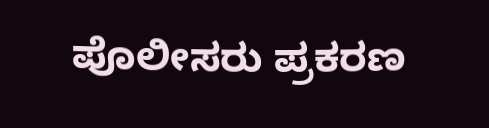ಪೊಲೀಸರು ಪ್ರಕರಣ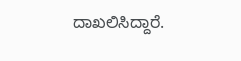ದಾಖಲಿಸಿದ್ದಾರೆ.